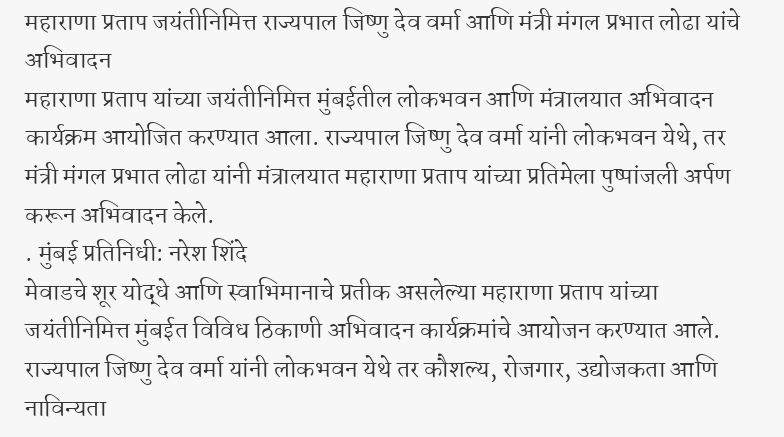महाराणा प्रताप जयंतीनिमित्त राज्यपाल जिष्णु देव वर्मा आणि मंत्री मंगल प्रभात लोढा यांचे अभिवादन
महाराणा प्रताप यांच्या जयंतीनिमित्त मुंबईतील लोकभवन आणि मंत्रालयात अभिवादन कार्यक्रम आयोजित करण्यात आला. राज्यपाल जिष्णु देव वर्मा यांनी लोकभवन येथे, तर मंत्री मंगल प्रभात लोढा यांनी मंत्रालयात महाराणा प्रताप यांच्या प्रतिमेला पुष्पांजली अर्पण करून अभिवादन केले.
. मुंबई प्रतिनिधी: नरेश शिंदे
मेवाडचे शूर योद्धे आणि स्वाभिमानाचे प्रतीक असलेल्या महाराणा प्रताप यांच्या जयंतीनिमित्त मुंबईत विविध ठिकाणी अभिवादन कार्यक्रमांचे आयोजन करण्यात आले. राज्यपाल जिष्णु देव वर्मा यांनी लोकभवन येथे तर कौशल्य, रोजगार, उद्योजकता आणि नाविन्यता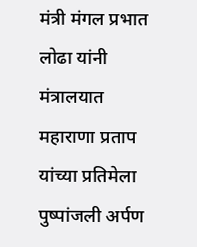मंत्री मंगल प्रभात लोढा यांनी मंत्रालयात महाराणा प्रताप यांच्या प्रतिमेला पुष्पांजली अर्पण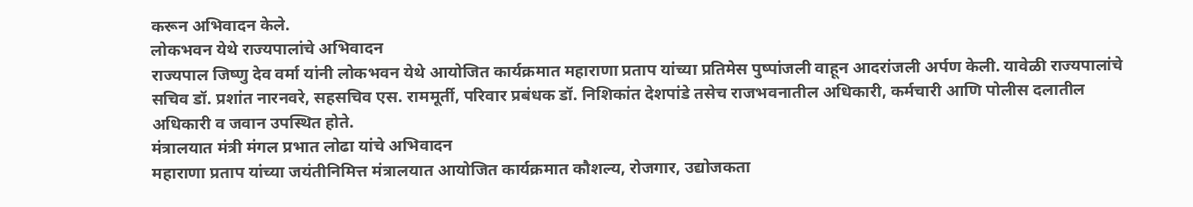करून अभिवादन केले.
लोकभवन येथे राज्यपालांचे अभिवादन
राज्यपाल जिष्णु देव वर्मा यांनी लोकभवन येथे आयोजित कार्यक्रमात महाराणा प्रताप यांच्या प्रतिमेस पुष्पांजली वाहून आदरांजली अर्पण केली. यावेळी राज्यपालांचे सचिव डॉ. प्रशांत नारनवरे, सहसचिव एस. राममूर्ती, परिवार प्रबंधक डॉ. निशिकांत देशपांडे तसेच राजभवनातील अधिकारी, कर्मचारी आणि पोलीस दलातील अधिकारी व जवान उपस्थित होते.
मंत्रालयात मंत्री मंगल प्रभात लोढा यांचे अभिवादन
महाराणा प्रताप यांच्या जयंतीनिमित्त मंत्रालयात आयोजित कार्यक्रमात कौशल्य, रोजगार, उद्योजकता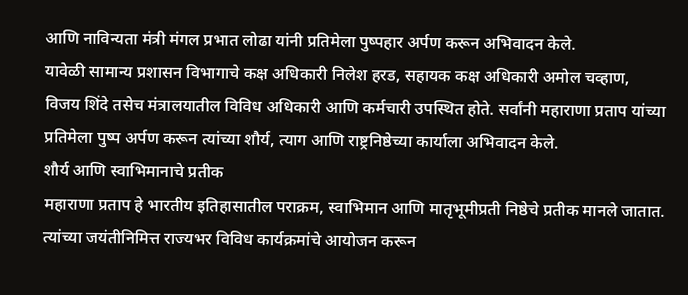आणि नाविन्यता मंत्री मंगल प्रभात लोढा यांनी प्रतिमेला पुष्पहार अर्पण करून अभिवादन केले.
यावेळी सामान्य प्रशासन विभागाचे कक्ष अधिकारी निलेश हरड, सहायक कक्ष अधिकारी अमोल चव्हाण, विजय शिंदे तसेच मंत्रालयातील विविध अधिकारी आणि कर्मचारी उपस्थित होते. सर्वांनी महाराणा प्रताप यांच्या प्रतिमेला पुष्प अर्पण करून त्यांच्या शौर्य, त्याग आणि राष्ट्रनिष्ठेच्या कार्याला अभिवादन केले.
शौर्य आणि स्वाभिमानाचे प्रतीक
महाराणा प्रताप हे भारतीय इतिहासातील पराक्रम, स्वाभिमान आणि मातृभूमीप्रती निष्ठेचे प्रतीक मानले जातात. त्यांच्या जयंतीनिमित्त राज्यभर विविध कार्यक्रमांचे आयोजन करून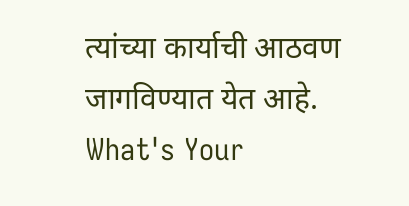त्यांच्या कार्याची आठवण जागविण्यात येत आहे.
What's Your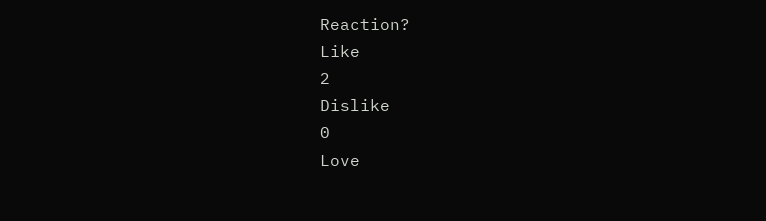Reaction?
Like
2
Dislike
0
Love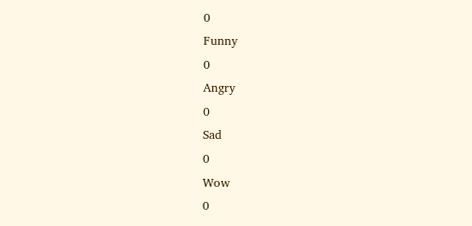0
Funny
0
Angry
0
Sad
0
Wow
0